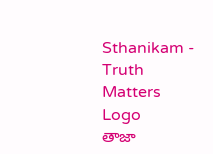Sthanikam - Truth Matters
Logo
తాజా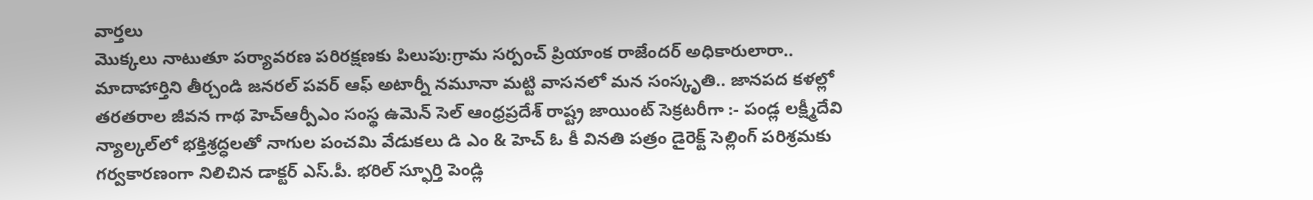వార్తలు
మొక్కలు నాటుతూ పర్యావరణ పరిరక్షణకు పిలుపు:గ్రామ సర్పంచ్ ప్రియాంక రాజేందర్ అధికారులారా.. మాదాహార్తిని తీర్చండి జనరల్ పవర్ ఆఫ్ అటార్నీ నమూనా మట్టి వాసనలో మన సంస్కృతి.. జానపద కళల్లో తరతరాల జీవన గాథ హెచ్ఆర్పీఎం సంస్థ ఉమెన్ సెల్ ఆంధ్రప్రదేశ్ రాష్ట్ర జాయింట్ సెక్రటరీగా :- పండ్ల లక్ష్మీదేవి న్యాల్కల్‌లో భక్తిశ్రద్ధలతో నాగుల పంచమి వేడుకలు డి ఎం & హెచ్ ఓ కీ వినతి పత్రం డైరెక్ట్ సెల్లింగ్ పరిశ్రమకు గర్వకారణంగా నిలిచిన డాక్టర్ ఎస్.పీ. భరిల్ స్ఫూర్తి పెండ్లి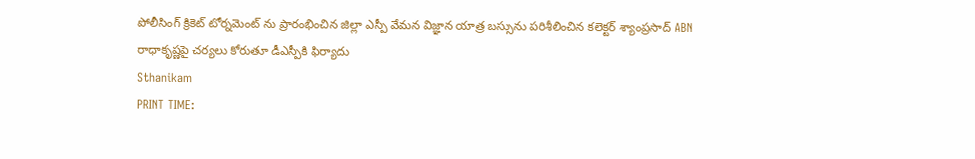పోలీసింగ్ క్రికెట్ టోర్నమెంట్ ను ప్రారంభించిన జిల్లా ఎస్పీ వేమన విజ్ఞాన యాత్ర బస్సును పరిశీలించిన కలెక్టర్ శ్యాంప్రసాద్ ABN రాధాకృష్ణపై చర్యలు కోరుతూ డీఎస్పీకి ఫిర్యాదు
Sthanikam
PRINT TIME: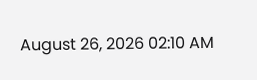August 26, 2026 02:10 AM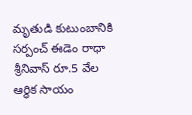మృతుడి కుటుంబానికి సర్పంచ్ ఈడెం రాధా శ్రీనివాస్ రూ.5 వేల ఆర్థిక సాయం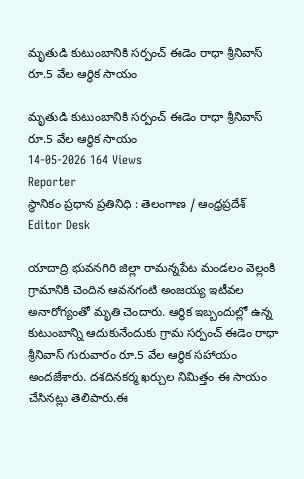మృతుడి కుటుంబానికి సర్పంచ్ ఈడెం రాధా శ్రీనివాస్ రూ.5 వేల ఆర్థిక సాయం

మృతుడి కుటుంబానికి సర్పంచ్ ఈడెం రాధా శ్రీనివాస్ రూ.5 వేల ఆర్థిక సాయం
14-05-2026 164 Views
Reporter
స్థానికం ప్రధాన ప్రతినిధి : తెలంగాణ / ఆంధ్రప్రదేశ్
Editor Desk

యాదాద్రి భువనగిరి జిల్లా రామన్నపేట మండలం వెల్లంకి గ్రామానికి చెందిన ఆవనగంటి అంజయ్య ఇటీవల అనారోగ్యంతో మృతి చెందారు. ఆర్థిక ఇబ్బందుల్లో ఉన్న కుటుంబాన్ని ఆదుకునేందుకు గ్రామ సర్పంచ్ ఈడెం రాధా శ్రీనివాస్ గురువారం రూ.5 వేల ఆర్థిక సహాయం అందజేశారు. దశదినకర్మ ఖర్చుల నిమిత్తం ఈ సాయం చేసినట్లు తెలిపారు.ఈ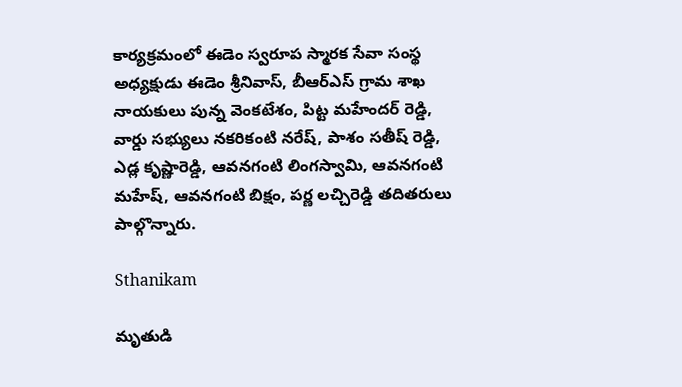కార్యక్రమంలో ఈడెం స్వరూప స్మారక సేవా సంస్థ అధ్యక్షుడు ఈడెం శ్రీనివాస్, బీఆర్ఎస్ గ్రామ శాఖ నాయకులు పున్న వెంకటేశం, పిట్ట మహేందర్ రెడ్డి, వార్డు సభ్యులు నకరికంటి నరేష్, పాశం సతీష్ రెడ్డి, ఎడ్ల కృష్ణారెడ్డి, ఆవనగంటి లింగస్వామి, ఆవనగంటి మహేష్, ఆవనగంటి బిక్షం, పర్ణ లచ్చిరెడ్డి తదితరులు పాల్గొన్నారు.

Sthanikam

మృతుడి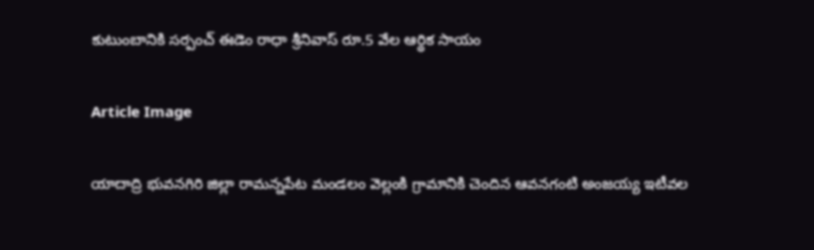కుటుంబానికి సర్పంచ్ ఈడెం రాధా శ్రీనివాస్ రూ.5 వేల ఆర్థిక సాయం

Article Image

యాదాద్రి భువనగిరి జిల్లా రామన్నపేట మండలం వెల్లంకి గ్రామానికి చెందిన ఆవనగంటి అంజయ్య ఇటీవల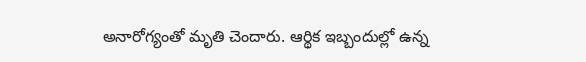అనారోగ్యంతో మృతి చెందారు. ఆర్థిక ఇబ్బందుల్లో ఉన్న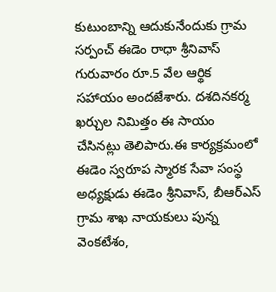కుటుంబాన్ని ఆదుకునేందుకు గ్రామ సర్పంచ్ ఈడెం రాధా శ్రీనివాస్ గురువారం రూ.5 వేల ఆర్థిక సహాయం అందజేశారు. దశదినకర్మ ఖర్చుల నిమిత్తం ఈ సాయం చేసినట్లు తెలిపారు.ఈ కార్యక్రమంలో ఈడెం స్వరూప స్మారక సేవా సంస్థ అధ్యక్షుడు ఈడెం శ్రీనివాస్, బీఆర్ఎస్ గ్రామ శాఖ నాయకులు పున్న వెంకటేశం,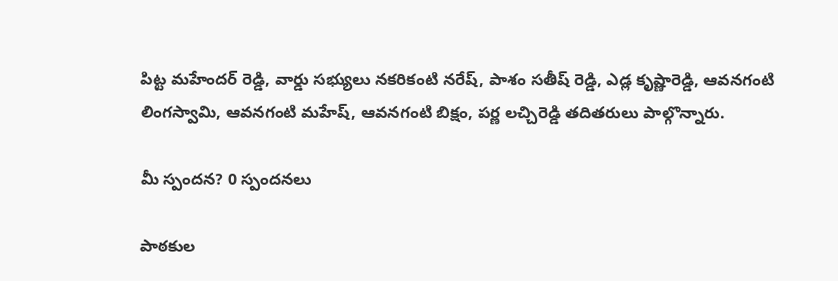పిట్ట మహేందర్ రెడ్డి, వార్డు సభ్యులు నకరికంటి నరేష్, పాశం సతీష్ రెడ్డి, ఎడ్ల కృష్ణారెడ్డి, ఆవనగంటి లింగస్వామి, ఆవనగంటి మహేష్, ఆవనగంటి బిక్షం, పర్ణ లచ్చిరెడ్డి తదితరులు పాల్గొన్నారు.

మీ స్పందన? 0 స్పందనలు

పాఠకుల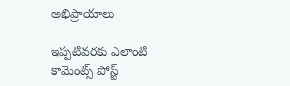అభిప్రాయాలు

ఇప్పటివరకు ఎలాంటి కామెంట్స్ పోస్ట్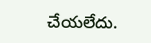చేయలేదు.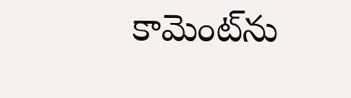కామెంట్‌ను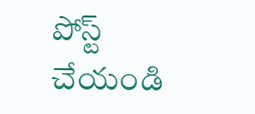పోస్ట్ చేయండి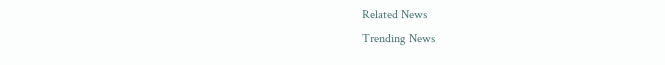Related News
Trending News